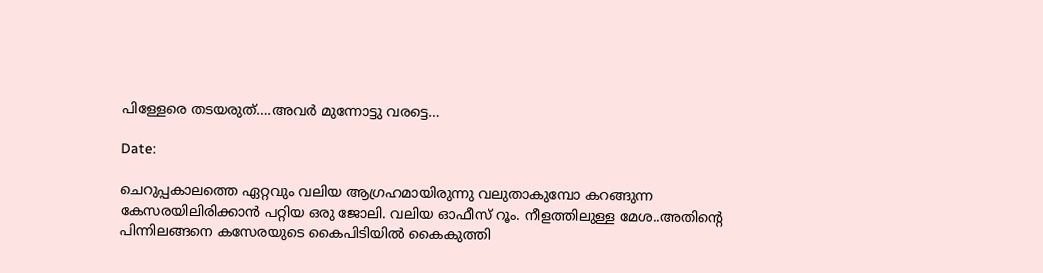പിള്ളേരെ തടയരുത്….അവര്‍ മുന്നോട്ടു വരട്ടെ…

Date:

ചെറുപ്പകാലത്തെ ഏറ്റവും വലിയ ആഗ്രഹമായിരുന്നു വലുതാകുമ്പോ കറങ്ങുന്ന കേസരയിലിരിക്കാന്‍ പറ്റിയ ഒരു ജോലി. വലിയ ഓഫീസ് റൂം. നീളത്തിലുള്ള മേശ..അതിന്റെ പിന്നിലങ്ങനെ കസേരയുടെ കൈപിടിയില്‍ കൈകുത്തി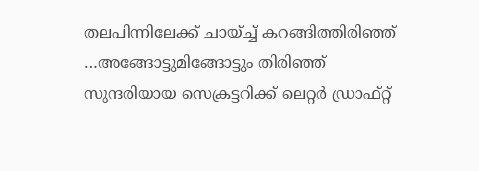തലപിന്നിലേക്ക് ചായ്ച്ച് കറങ്ങിത്തിരിഞ്ഞ് …അങ്ങോട്ടുമിങ്ങോട്ടും തിരിഞ്ഞ് സുന്ദരിയായ സെക്രട്ടറിക്ക് ലെറ്റര്‍ ഡ്രാഫ്റ്റ്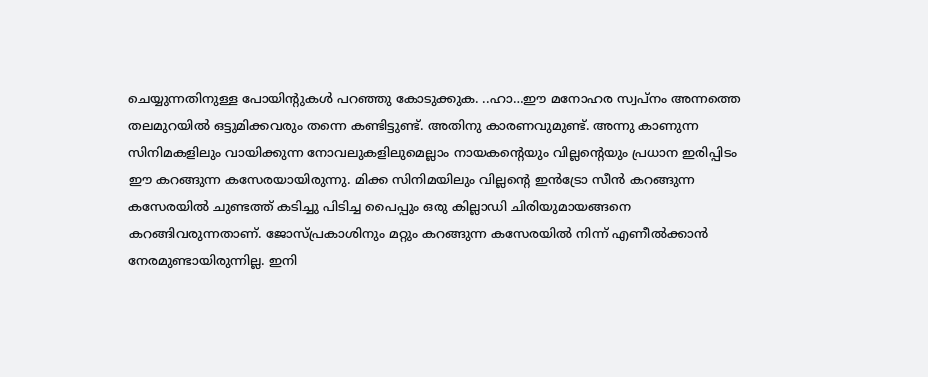ചെയ്യുന്നതിനുള്ള പോയിന്റുകള്‍ പറഞ്ഞു കോടുക്കുക. ..ഹാ…ഈ മനോഹര സ്വപ്‌നം അന്നത്തെ തലമുറയില്‍ ഒട്ടുമിക്കവരും തന്നെ കണ്ടിട്ടുണ്ട്. അതിനു കാരണവുമുണ്ട്. അന്നു കാണുന്ന സിനിമകളിലും വായിക്കുന്ന നോവലുകളിലുമെല്ലാം നായകന്റെയും വില്ലന്റെയും പ്രധാന ഇരിപ്പിടം ഈ കറങ്ങുന്ന കസേരയായിരുന്നു. മിക്ക സിനിമയിലും വില്ലന്റെ ഇന്‍ട്രോ സീന്‍ കറങ്ങുന്ന കസേരയില്‍ ചുണ്ടത്ത് കടിച്ചു പിടിച്ച പൈപ്പും ഒരു കില്ലാഡി ചിരിയുമായങ്ങനെ കറങ്ങിവരുന്നതാണ്. ജോസ്പ്രകാശിനും മറ്റും കറങ്ങുന്ന കസേരയില്‍ നിന്ന് എണീല്‍ക്കാന്‍ നേരമുണ്ടായിരുന്നില്ല. ഇനി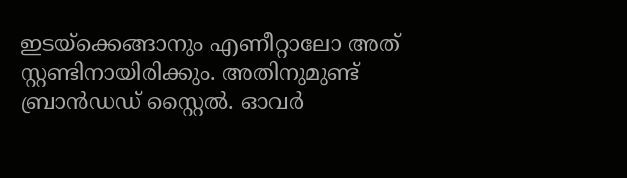ഇടയ്‌ക്കെങ്ങാനും എണീറ്റാലോ അത് സ്റ്റണ്ടിനായിരിക്കും. അതിനുമുണ്ട് ബ്രാന്‍ഡഡ് സ്റ്റൈല്‍. ഓവര്‍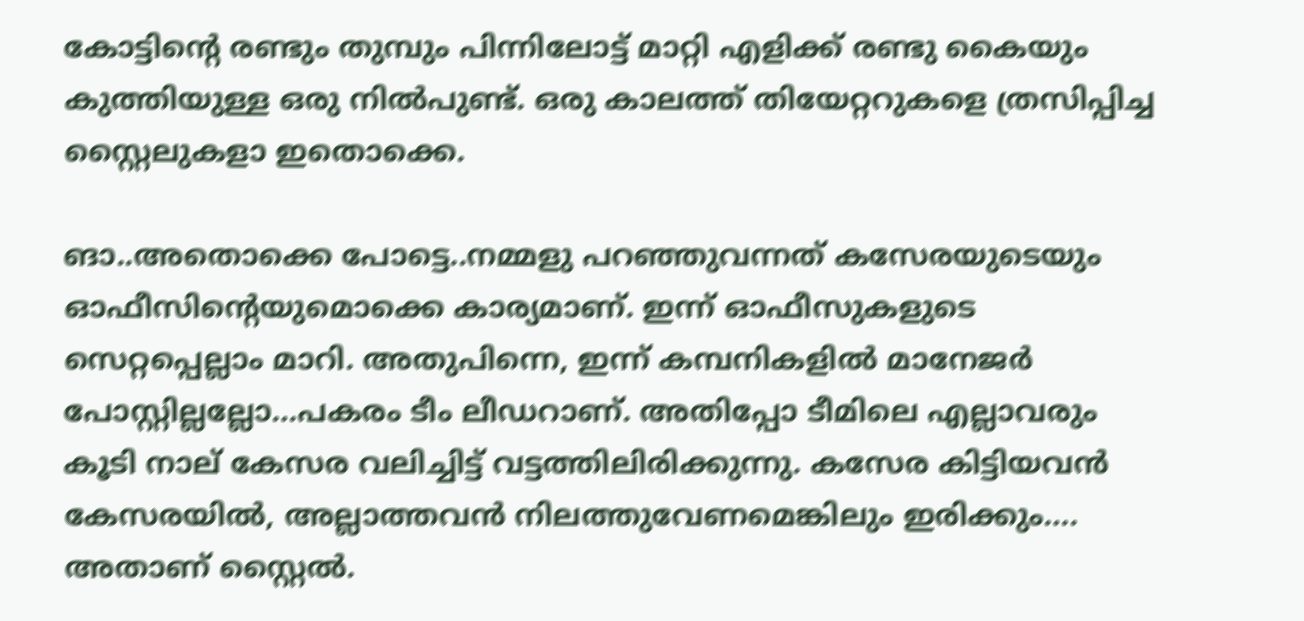കോട്ടിന്റെ രണ്ടും തുമ്പും പിന്നിലോട്ട് മാറ്റി എളിക്ക് രണ്ടു കൈയും കുത്തിയുള്ള ഒരു നില്‍പുണ്ട്. ഒരു കാലത്ത് തിയേറ്ററുകളെ ത്രസിപ്പിച്ച സ്റ്റൈലുകളാ ഇതൊക്കെ.

ങാ..അതൊക്കെ പോട്ടെ..നമ്മളു പറഞ്ഞുവന്നത് കസേരയുടെയും ഓഫീസിന്റെയുമൊക്കെ കാര്യമാണ്. ഇന്ന് ഓഫീസുകളുടെ സെറ്റപ്പെല്ലാം മാറി. അതുപിന്നെ, ഇന്ന് കമ്പനികളില്‍ മാനേജര്‍ പോസ്റ്റില്ലല്ലോ…പകരം ടീം ലീഡറാണ്. അതിപ്പോ ടീമിലെ എല്ലാവരും കൂടി നാല് കേസര വലിച്ചിട്ട് വട്ടത്തിലിരിക്കുന്നു. കസേര കിട്ടിയവന്‍ കേസരയില്‍, അല്ലാത്തവന്‍ നിലത്തുവേണമെങ്കിലും ഇരിക്കും…. അതാണ് സ്റ്റൈല്‍.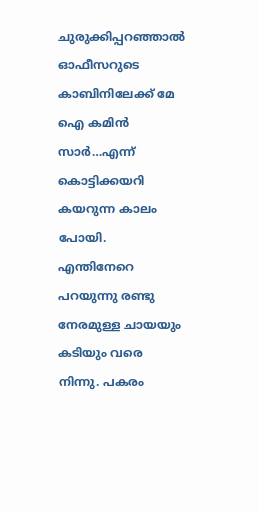ചുരുക്കിപ്പറഞ്ഞാല്‍ ഓഫീസറുടെ കാബിനിലേക്ക് മേ ഐ കമിന്‍ സാര്‍…എന്ന് കൊട്ടിക്കയറി കയറുന്ന കാലം പോയി. എന്തിനേറെ പറയുന്നു രണ്ടു നേരമുള്ള ചായയും കടിയും വരെ നിന്നു. പകരം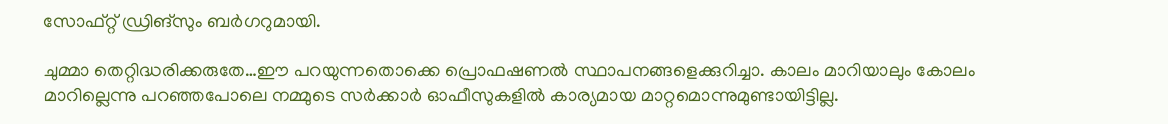സോഫ്റ്റ് ഡ്രിങ്‌സും ബര്‍ഗറുമായി.

ചുമ്മാ തെറ്റിദ്ധരിക്കരുതേ…ഈ പറയുന്നതൊക്കെ പ്രൊഫഷണല്‍ സ്ഥാപനങ്ങളെക്കുറിച്ചാ. കാലം മാറിയാലും കോലം മാറില്ലെന്നു പറഞ്ഞപോലെ നമ്മുടെ സര്‍ക്കാര്‍ ഓഫീസുകളില്‍ കാര്യമായ മാറ്റമൊന്നുമുണ്ടായിട്ടില്ല.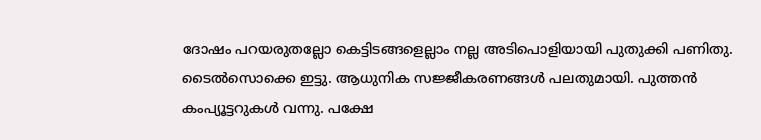ദോഷം പറയരുതല്ലോ കെട്ടിടങ്ങളെല്ലാം നല്ല അടിപൊളിയായി പുതുക്കി പണിതു. ടൈല്‍സൊക്കെ ഇട്ടു. ആധുനിക സജ്ജീകരണങ്ങള്‍ പലതുമായി. പുത്തന്‍ കംപ്യൂട്ടറുകള്‍ വന്നു. പക്ഷേ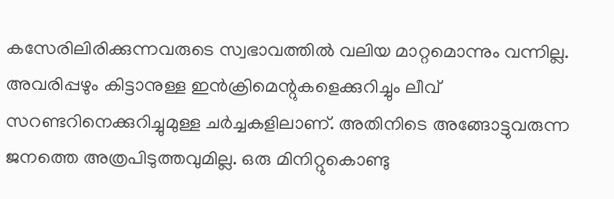കസേരിലിരിക്കുന്നവരുടെ സ്വഭാവത്തില്‍ വലിയ മാറ്റമൊന്നും വന്നില്ല. അവരിപ്പഴും കിട്ടാനുള്ള ഇന്‍ക്രിമെന്റുകളെക്കുറിച്ചും ലീവ് സറണ്ടറിനെക്കുറിച്ചുമുള്ള ചര്‍ച്ചകളിലാണ്. അതിനിടെ അങ്ങോട്ടുവരുന്ന ജനത്തെ അത്രപിടുത്തവുമില്ല. ഒരു മിനിറ്റുകൊണ്ടു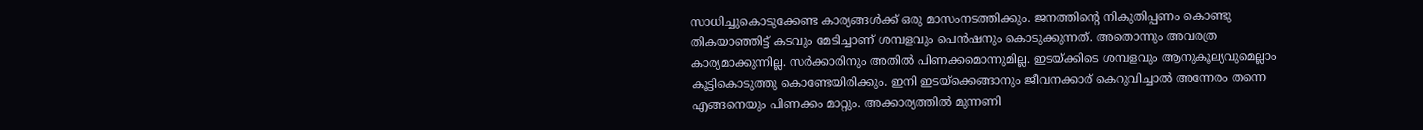സാധിച്ചുകൊടുക്കേണ്ട കാര്യങ്ങള്‍ക്ക് ഒരു മാസംനടത്തിക്കും. ജനത്തിന്റെ നികുതിപ്പണം കൊണ്ടു തികയാഞ്ഞിട്ട് കടവും മേടിച്ചാണ് ശമ്പളവും പെന്‍ഷനും കൊടുക്കുന്നത്. അതൊന്നും അവരത്ര കാര്യമാക്കുന്നില്ല. സര്‍ക്കാരിനും അതില്‍ പിണക്കമൊന്നുമില്ല. ഇടയ്ക്കിടെ ശമ്പളവും ആനുകൂല്യവുമെല്ലാം കൂട്ടികൊടുത്തു കൊണ്ടേയിരിക്കും. ഇനി ഇടയ്‌ക്കെങ്ങാനും ജീവനക്കാര് കെറുവിച്ചാല്‍ അന്നേരം തന്നെ എങ്ങനെയും പിണക്കം മാറ്റും. അക്കാര്യത്തില്‍ മുന്നണി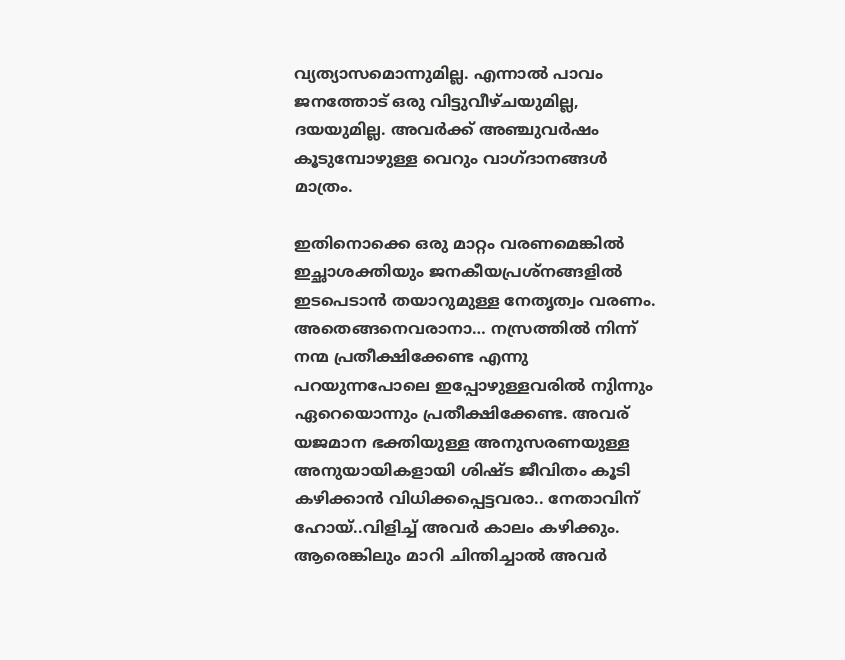വ്യത്യാസമൊന്നുമില്ല. എന്നാല്‍ പാവം ജനത്തോട് ഒരു വിട്ടുവീഴ്ചയുമില്ല, ദയയുമില്ല. അവര്‍ക്ക് അഞ്ചുവര്‍ഷം കൂടുമ്പോഴുള്ള വെറും വാഗ്ദാനങ്ങള്‍ മാത്രം.

ഇതിനൊക്കെ ഒരു മാറ്റം വരണമെങ്കില്‍ ഇച്ഛാശക്തിയും ജനകീയപ്രശ്‌നങ്ങളില്‍ ഇടപെടാന്‍ തയാറുമുള്ള നേതൃത്വം വരണം. അതെങ്ങനെവരാനാ… നസ്രത്തില്‍ നിന്ന് നന്മ പ്രതീക്ഷിക്കേണ്ട എന്നു പറയുന്നപോലെ ഇപ്പോഴുള്ളവരില്‍ നുിന്നും ഏറെയൊന്നും പ്രതീക്ഷിക്കേണ്ട. അവര് യജമാന ഭക്തിയുള്ള അനുസരണയുള്ള അനുയായികളായി ശിഷ്ട ജീവിതം കൂടി കഴിക്കാന്‍ വിധിക്കപ്പെട്ടവരാ.. നേതാവിന് ഹോയ്..വിളിച്ച് അവര്‍ കാലം കഴിക്കും. ആരെങ്കിലും മാറി ചിന്തിച്ചാല്‍ അവര്‍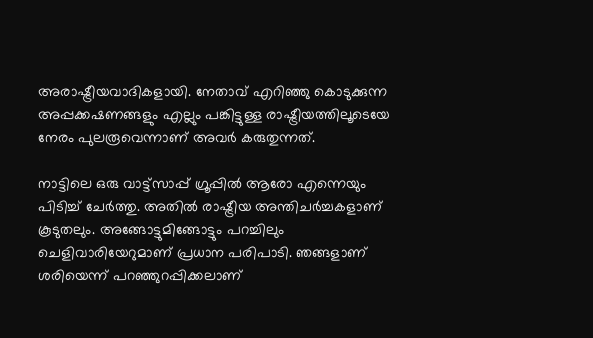അരാഷ്ട്രീയവാദികളായി. നേതാവ് എറിഞ്ഞു കൊടുക്കുന്ന അപ്പക്കഷണങ്ങളും എല്ലും പങ്കിട്ടുള്ള രാഷ്ട്രീയത്തിലൂടെയേ നേരം പുലരൂവെന്നാണ് അവര്‍ കരുതുന്നത്.

നാട്ടിലെ ഒരു വാട്ട്‌സാപ്പ് ഗ്രൂപ്പില്‍ ആരോ എന്നെയും പിടിച്ച് ചേര്‍ത്തു. അതില്‍ രാഷ്ട്രീയ അന്തിചര്‍ച്ചകളാണ് കൂടുതലും. അങ്ങോട്ടുമിങ്ങോട്ടും പറച്ചിലും ചെളിവാരിയേറുമാണ് പ്രധാന പരിപാടി. ഞങ്ങളാണ് ശരിയെന്ന് പറഞ്ഞുറപ്പിക്കലാണ്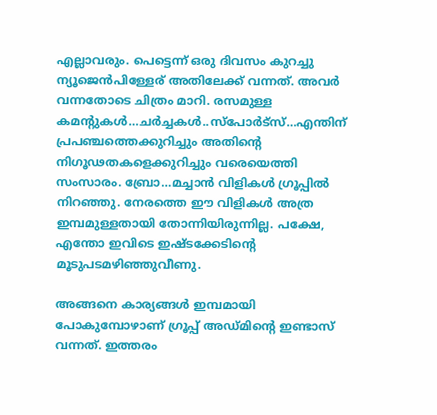എല്ലാവരും. പെട്ടെന്ന് ഒരു ദിവസം കുറച്ചു ന്യൂജെന്‍പിള്ളേര് അതിലേക്ക് വന്നത്. അവര്‍ വന്നതോടെ ചിത്രം മാറി. രസമുള്ള കമന്റുകള്‍…ചര്‍ച്ചകള്‍..സ്‌പോര്‍ട്‌സ്…എന്തിന് പ്രപഞ്ചത്തെക്കുറിച്ചും അതിന്റെ നിഗൂഢതകളെക്കുറിച്ചും വരെയെത്തി സംസാരം. ബ്രോ…മച്ചാന്‍ വിളികള്‍ ഗ്രൂപ്പില്‍ നിറഞ്ഞു. നേരത്തെ ഈ വിളികള്‍ അത്ര ഇമ്പമുള്ളതായി തോന്നിയിരുന്നില്ല. പക്ഷേ, എന്തോ ഇവിടെ ഇഷ്ടക്കേടിന്റെ മൂടുപടമഴിഞ്ഞുവീണു.

അങ്ങനെ കാര്യങ്ങള്‍ ഇമ്പമായി പോകുമ്പോഴാണ് ഗ്രൂപ്പ് അഡ്മിന്റെ ഇണ്ടാസ് വന്നത്. ഇത്തരം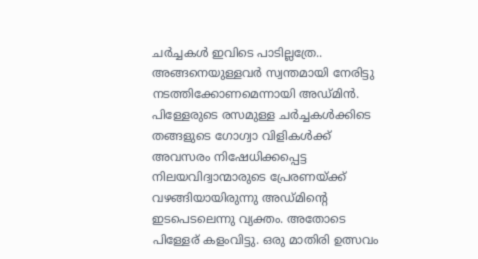ചര്‍ച്ചകള്‍ ഇവിടെ പാടില്ലത്രേ.. അങ്ങനെയുള്ളവര്‍ സ്വന്തമായി നേരിട്ടു നടത്തിക്കോണമെന്നായി അഡ്മിന്‍. പിള്ളേരുടെ രസമുള്ള ചര്‍ച്ചകള്‍ക്കിടെ തങ്ങളുടെ ഗോഗ്വാ വിളികള്‍ക്ക് അവസരം നിഷേധിക്കപ്പെട്ട നിലയവിദ്വാന്മാരുടെ പ്രേരണയ്ക്ക് വഴങ്ങിയായിരുന്നു അഡ്മിന്റെ ഇടപെടലെന്നു വ്യക്തം. അതോടെ പിള്ളേര് കളംവിട്ടു. ഒരു മാതിരി ഉത്സവം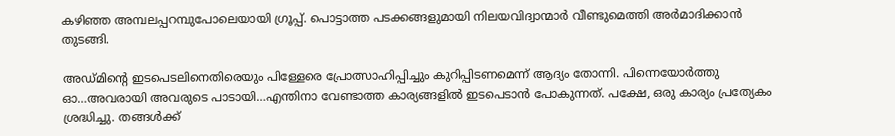കഴിഞ്ഞ അമ്പലപ്പറമ്പുപോലെയായി ഗ്രൂപ്പ്. പൊട്ടാത്ത പടക്കങ്ങളുമായി നിലയവിദ്വാന്മാര്‍ വീണ്ടുമെത്തി അര്‍മാദിക്കാന്‍ തുടങ്ങി.

അഡ്മിന്റെ ഇടപെടലിനെതിരെയും പിള്ളേരെ പ്രോത്സാഹിപ്പിച്ചും കുറിപ്പിടണമെന്ന് ആദ്യം തോന്നി. പിന്നെയോര്‍ത്തു ഓ…അവരായി അവരുടെ പാടായി…എന്തിനാ വേണ്ടാത്ത കാര്യങ്ങളില്‍ ഇടപെടാന്‍ പോകുന്നത്. പക്ഷേ, ഒരു കാര്യം പ്രത്യേകം ശ്രദ്ധിച്ചു. തങ്ങള്‍ക്ക്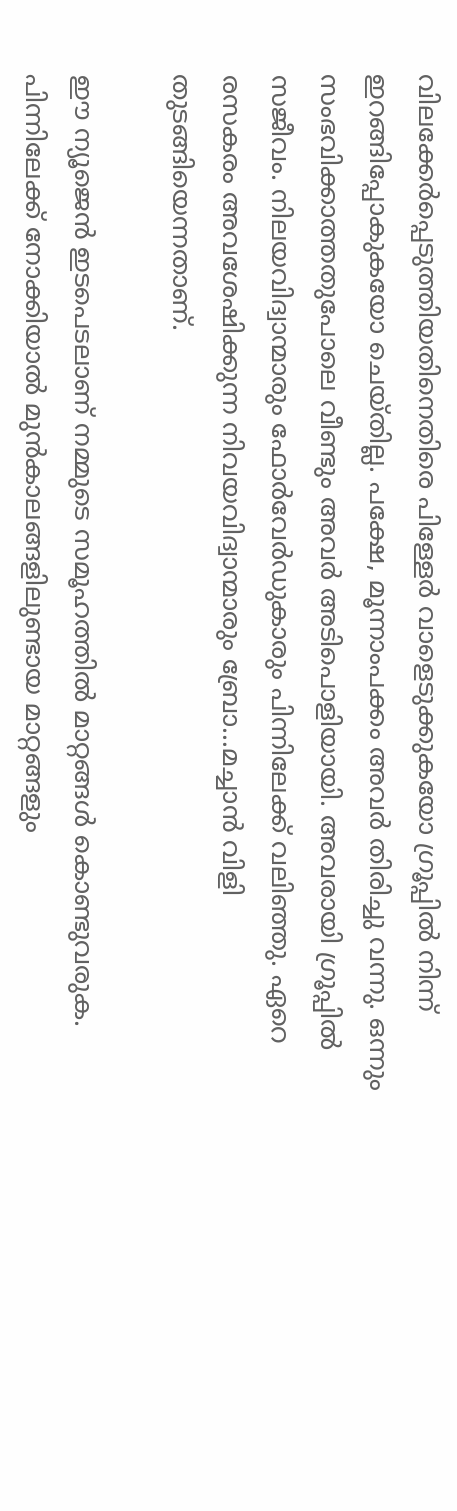വിലക്കേര്‍പ്പെടുത്തിയതിനെതിരെ പിള്ളേര്‍ വാളെടുക്കുകയോ ഗ്രൂപ്പില്‍ നിന്ന് ഇറങ്ങിപ്പോകുകയോ ചെയ്തില്ല. പക്ഷേ, മൂന്നാംപക്കം അവര്‍ തിരിച്ചു വന്നു. ഒന്നും സംഭവിക്കാത്തതുപോലെ വീണ്ടും അവര്‍ അടിപൊളിയായി. അവരായി ഗ്രൂപ്പില്‍ സജീവം. നിലയവിദ്വാന്മാരും ഫോര്‍വേര്‍ഡുകാരും പിന്നിലേക്ക് വലിഞ്ഞു. ഏറെ രസകരം അവശേഷിക്കുന്ന നിവയവിദ്വാന്മാരും ബ്രോ…മച്ചാന്‍ വിളി തുടങ്ങിയെന്നതാണ്.

ഈ ന്യൂജെന്‍ ഇടപെടലാണ് നമ്മുടെ സമൂഹത്തില്‍ മാറ്റങ്ങള്‍ കൊണ്ടുവരുക. പിന്നിലേക്ക് നോക്കിയാല്‍ മുന്‍കാലങ്ങളിലുണ്ടായ മാറ്റങ്ങളും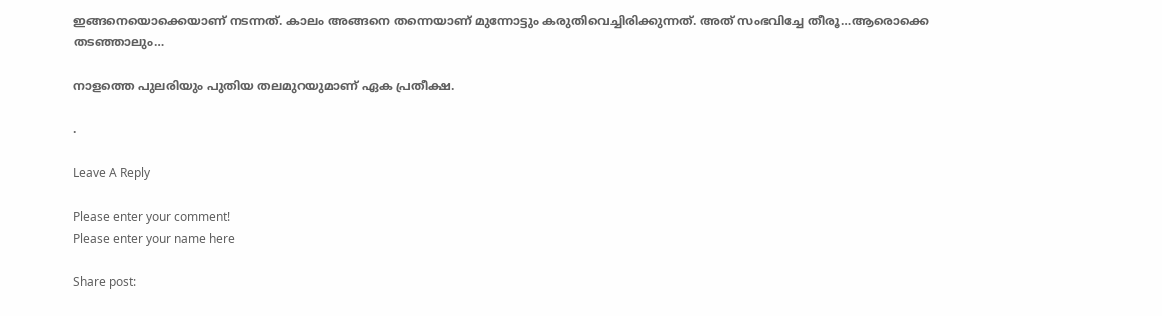ഇങ്ങനെയൊക്കെയാണ് നടന്നത്. കാലം അങ്ങനെ തന്നെയാണ് മുന്നോട്ടും കരുതിവെച്ചിരിക്കുന്നത്. അത് സംഭവിച്ചേ തീരൂ…ആരൊക്കെ തടഞ്ഞാലും…

നാളത്തെ പുലരിയും പുതിയ തലമുറയുമാണ് ഏക പ്രതീക്ഷ.

.

Leave A Reply

Please enter your comment!
Please enter your name here

Share post: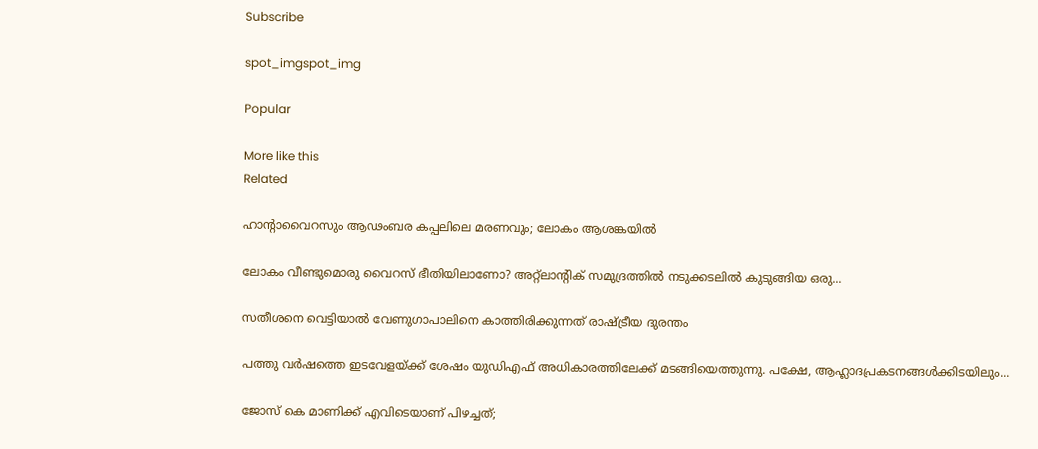Subscribe

spot_imgspot_img

Popular

More like this
Related

ഹാന്റാവൈറസും ആഢംബര കപ്പലിലെ മരണവും; ലോകം ആശങ്കയില്‍

ലോകം വീണ്ടുമൊരു വൈറസ് ഭീതിയിലാണോ? അറ്റ്ലാന്റിക് സമുദ്രത്തില്‍ നടുക്കടലില്‍ കുടുങ്ങിയ ഒരു...

സതീശനെ വെട്ടിയാല്‍ വേണുഗാപാലിനെ കാത്തിരിക്കുന്നത് രാഷ്ട്രീയ ദുരന്തം

പത്തു വര്‍ഷത്തെ ഇടവേളയ്ക്ക് ശേഷം യുഡിഎഫ് അധികാരത്തിലേക്ക് മടങ്ങിയെത്തുന്നു. പക്ഷേ, ആഹ്ലാദപ്രകടനങ്ങള്‍ക്കിടയിലും...

ജോസ് കെ മാണിക്ക് എവിടെയാണ് പിഴച്ചത്;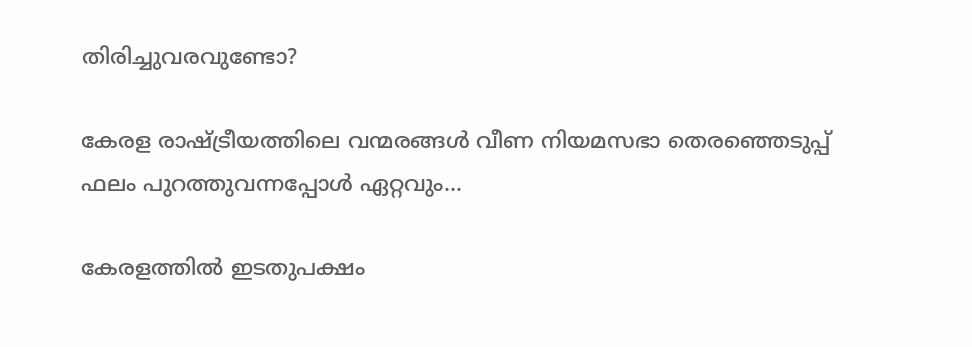തിരിച്ചുവരവുണ്ടോ?

കേരള രാഷ്ട്രീയത്തിലെ വന്മരങ്ങള്‍ വീണ നിയമസഭാ തെരഞ്ഞെടുപ്പ് ഫലം പുറത്തുവന്നപ്പോള്‍ ഏറ്റവും...

കേരളത്തില്‍ ഇടതുപക്ഷം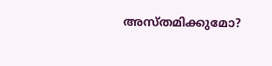അസ്തമിക്കുമോ?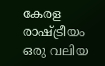കേരള രാഷ്ട്രീയം ഒരു വലിയ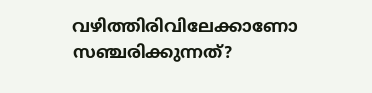വഴിത്തിരിവിലേക്കാണോ സഞ്ചരിക്കുന്നത്?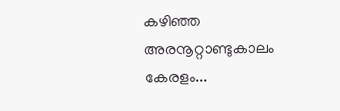കഴിഞ്ഞ അരനൂറ്റാണ്ടുകാലം കേരളം...